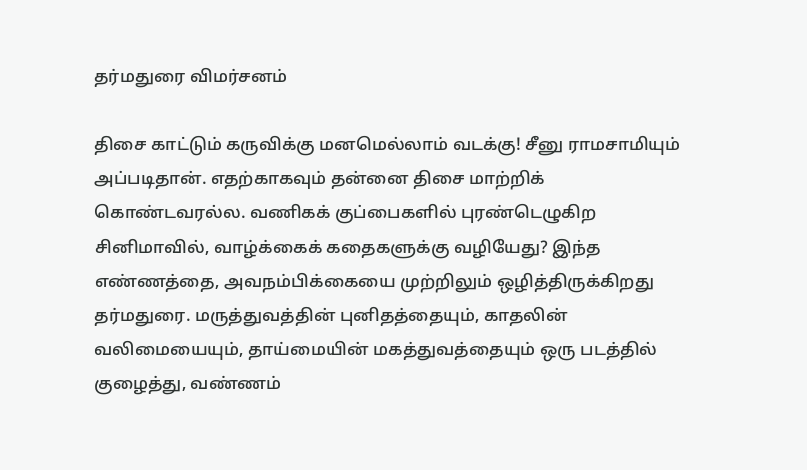தர்மதுரை விமர்சனம்

திசை காட்டும் கருவிக்கு மனமெல்லாம் வடக்கு! சீனு ராமசாமியும் அப்படிதான். எதற்காகவும் தன்னை திசை மாற்றிக் கொண்டவரல்ல. வணிகக் குப்பைகளில் புரண்டெழுகிற சினிமாவில், வாழ்க்கைக் கதைகளுக்கு வழியேது? இந்த எண்ணத்தை, அவநம்பிக்கையை முற்றிலும் ஒழித்திருக்கிறது தர்மதுரை. மருத்துவத்தின் புனிதத்தையும், காதலின் வலிமையையும், தாய்மையின் மகத்துவத்தையும் ஒரு படத்தில் குழைத்து, வண்ணம்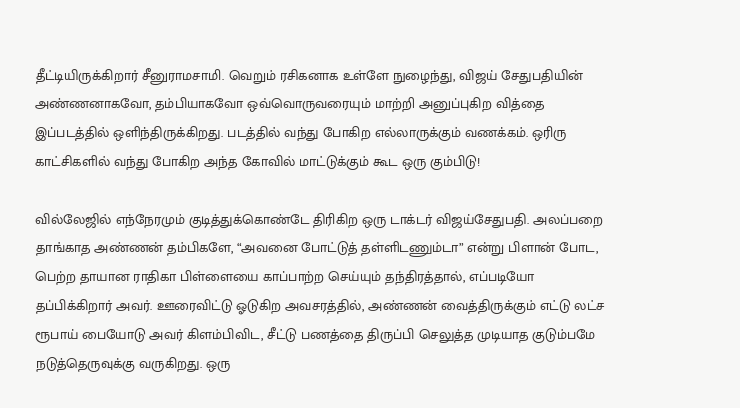தீட்டியிருக்கிறார் சீனுராமசாமி. வெறும் ரசிகனாக உள்ளே நுழைந்து, விஜய் சேதுபதியின் அண்ணனாகவோ, தம்பியாகவோ ஒவ்வொருவரையும் மாற்றி அனுப்புகிற வித்தை இப்படத்தில் ஒளிந்திருக்கிறது. படத்தில் வந்து போகிற எல்லாருக்கும் வணக்கம். ஒரிரு காட்சிகளில் வந்து போகிற அந்த கோவில் மாட்டுக்கும் கூட ஒரு கும்பிடு!

வில்லேஜில் எந்நேரமும் குடித்துக்கொண்டே திரிகிற ஒரு டாக்டர் விஜய்சேதுபதி. அலப்பறை தாங்காத அண்ணன் தம்பிகளே, “அவனை போட்டுத் தள்ளிடணும்டா” என்று பிளான் போட, பெற்ற தாயான ராதிகா பிள்ளையை காப்பாற்ற செய்யும் தந்திரத்தால், எப்படியோ தப்பிக்கிறார் அவர். ஊரைவிட்டு ஓடுகிற அவசரத்தில், அண்ணன் வைத்திருக்கும் எட்டு லட்ச ரூபாய் பையோடு அவர் கிளம்பிவிட, சீட்டு பணத்தை திருப்பி செலுத்த முடியாத குடும்பமே நடுத்தெருவுக்கு வருகிறது. ஒரு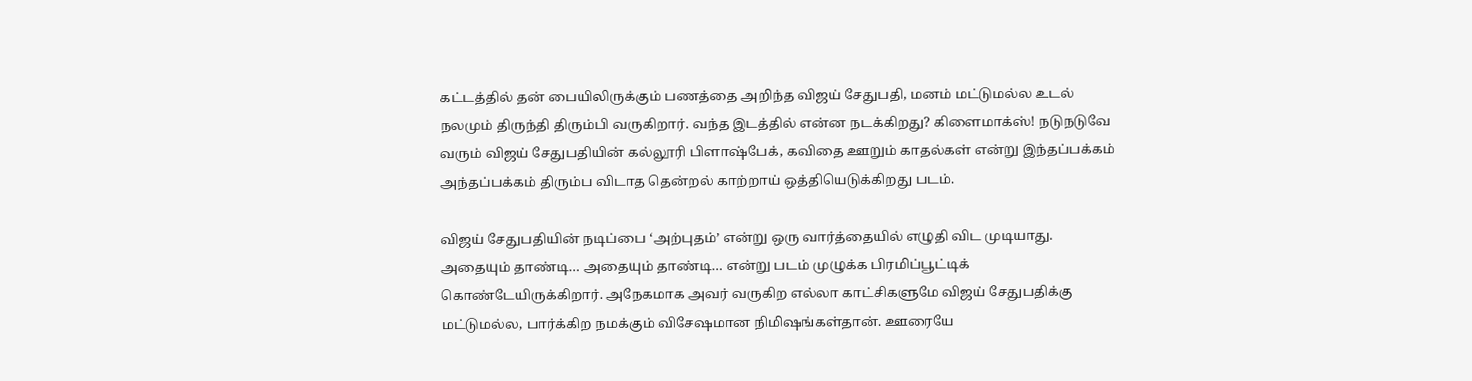கட்டத்தில் தன் பையிலிருக்கும் பணத்தை அறிந்த விஜய் சேதுபதி, மனம் மட்டுமல்ல உடல் நலமும் திருந்தி திரும்பி வருகிறார். வந்த இடத்தில் என்ன நடக்கிறது? கிளைமாக்ஸ்! நடுநடுவே வரும் விஜய் சேதுபதியின் கல்லூரி பிளாஷ்பேக், கவிதை ஊறும் காதல்கள் என்று இந்தப்பக்கம் அந்தப்பக்கம் திரும்ப விடாத தென்றல் காற்றாய் ஒத்தியெடுக்கிறது படம்.

விஜய் சேதுபதியின் நடிப்பை ‘அற்புதம்’ என்று ஒரு வார்த்தையில் எழுதி விட முடியாது. அதையும் தாண்டி… அதையும் தாண்டி… என்று படம் முழுக்க பிரமிப்பூட்டிக் கொண்டேயிருக்கிறார். அநேகமாக அவர் வருகிற எல்லா காட்சிகளுமே விஜய் சேதுபதிக்கு மட்டுமல்ல, பார்க்கிற நமக்கும் விசேஷமான நிமிஷங்கள்தான். ஊரையே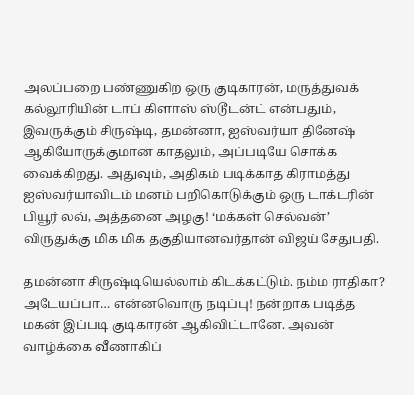அலப்பறை பண்ணுகிற ஒரு குடிகாரன், மருத்துவக் கல்லூரியின் டாப் கிளாஸ் ஸ்டூடன்ட் என்பதும், இவருக்கும் சிருஷ்டி, தமன்னா, ஐஸ்வர்யா தினேஷ் ஆகியோருக்குமான காதலும், அப்படியே சொக்க வைக்கிறது. அதுவும், அதிகம் படிக்காத கிராமத்து ஐஸ்வர்யாவிடம் மனம் பறிகொடுக்கும் ஒரு டாக்டரின் பியூர் லவ், அத்தனை அழகு! ‘மக்கள் செல்வன்’ விருதுக்கு மிக மிக தகுதியானவர்தான் விஜய் சேதுபதி.

தமன்னா சிருஷ்டியெல்லாம் கிடக்கட்டும். நம்ம ராதிகா? அடேயப்பா… என்னவொரு நடிப்பு! நன்றாக படித்த மகன் இப்படி குடிகாரன் ஆகிவிட்டானே. அவன் வாழ்க்கை வீணாகிப்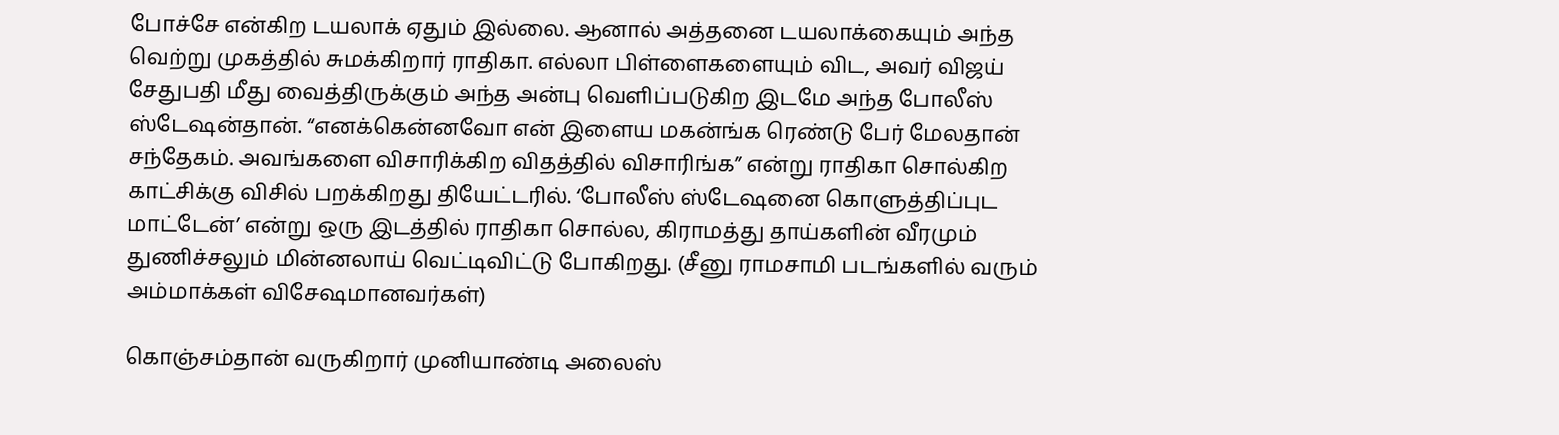போச்சே என்கிற டயலாக் ஏதும் இல்லை. ஆனால் அத்தனை டயலாக்கையும் அந்த வெற்று முகத்தில் சுமக்கிறார் ராதிகா. எல்லா பிள்ளைகளையும் விட, அவர் விஜய் சேதுபதி மீது வைத்திருக்கும் அந்த அன்பு வெளிப்படுகிற இடமே அந்த போலீஸ் ஸ்டேஷன்தான். “எனக்கென்னவோ என் இளைய மகன்ங்க ரெண்டு பேர் மேலதான் சந்தேகம். அவங்களை விசாரிக்கிற விதத்தில் விசாரிங்க” என்று ராதிகா சொல்கிற காட்சிக்கு விசில் பறக்கிறது தியேட்டரில். ‘போலீஸ் ஸ்டேஷனை கொளுத்திப்புட மாட்டேன்’ என்று ஒரு இடத்தில் ராதிகா சொல்ல, கிராமத்து தாய்களின் வீரமும் துணிச்சலும் மின்னலாய் வெட்டிவிட்டு போகிறது. (சீனு ராமசாமி படங்களில் வரும் அம்மாக்கள் விசேஷமானவர்கள்)

கொஞ்சம்தான் வருகிறார் முனியாண்டி அலைஸ்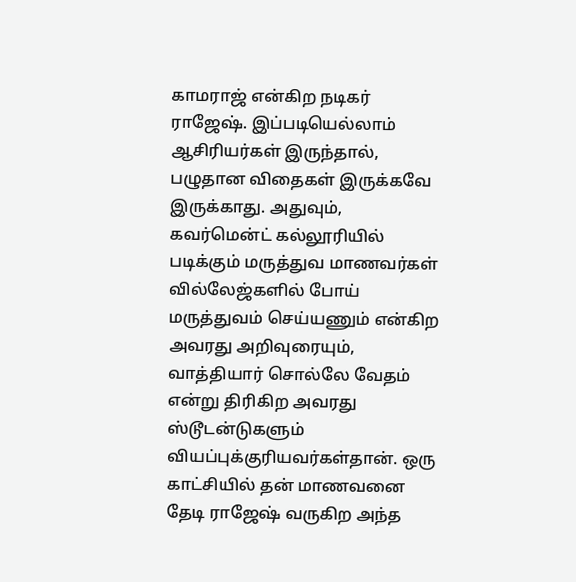காமராஜ் என்கிற நடிகர் ராஜேஷ். இப்படியெல்லாம் ஆசிரியர்கள் இருந்தால், பழுதான விதைகள் இருக்கவே இருக்காது. அதுவும், கவர்மென்ட் கல்லூரியில் படிக்கும் மருத்துவ மாணவர்கள் வில்லேஜ்களில் போய் மருத்துவம் செய்யணும் என்கிற அவரது அறிவுரையும், வாத்தியார் சொல்லே வேதம் என்று திரிகிற அவரது ஸ்டூடன்டுகளும் வியப்புக்குரியவர்கள்தான். ஒரு காட்சியில் தன் மாணவனை தேடி ராஜேஷ் வருகிற அந்த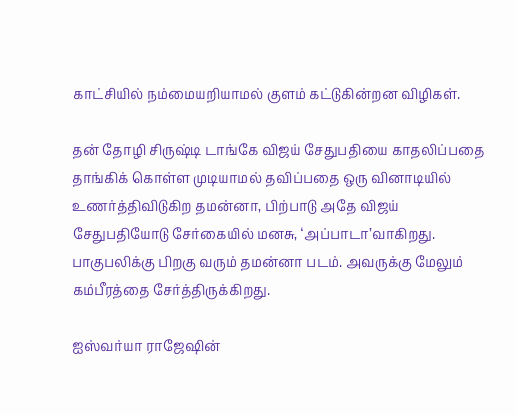காட்சியில் நம்மையறியாமல் குளம் கட்டுகின்றன விழிகள்.

தன் தோழி சிருஷ்டி டாங்கே விஜய் சேதுபதியை காதலிப்பதை தாங்கிக் கொள்ள முடியாமல் தவிப்பதை ஒரு வினாடியில் உணர்த்திவிடுகிற தமன்னா, பிற்பாடு அதே விஜய் சேதுபதியோடு சேர்கையில் மனசு, ‘அப்பாடா’வாகிறது. பாகுபலிக்கு பிறகு வரும் தமன்னா படம். அவருக்கு மேலும் கம்பீரத்தை சேர்த்திருக்கிறது.

ஐஸ்வர்யா ராஜேஷின்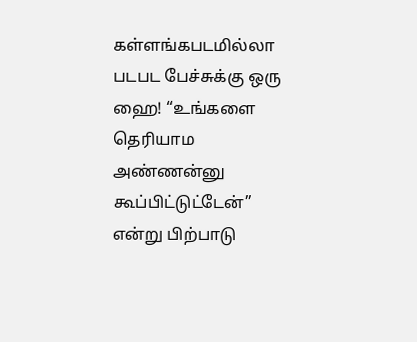கள்ளங்கபடமில்லா படபட பேச்சுக்கு ஒரு ஹை! “உங்களை தெரியாம அண்ணன்னு கூப்பிட்டுட்டேன்” என்று பிற்பாடு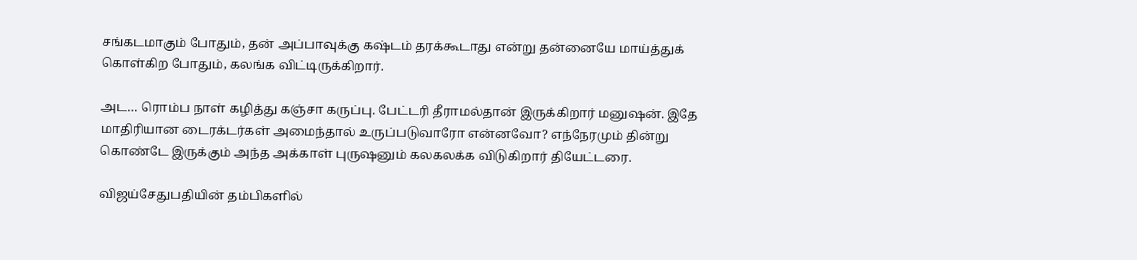சங்கடமாகும் போதும், தன் அப்பாவுக்கு கஷ்டம் தரக்கூடாது என்று தன்னையே மாய்த்துக் கொள்கிற போதும், கலங்க விட்டிருக்கிறார்.

அட… ரொம்ப நாள் கழித்து கஞ்சா கருப்பு. பேட்டரி தீராமல்தான் இருக்கிறார் மனுஷன். இதே மாதிரியான டைரக்டர்கள் அமைந்தால் உருப்படுவாரோ என்னவோ? எந்நேரமும் தின்று கொண்டே இருக்கும் அந்த அக்காள் புருஷனும் கலகலக்க விடுகிறார் தியேட்டரை.

விஜய்சேதுபதியின் தம்பிகளில்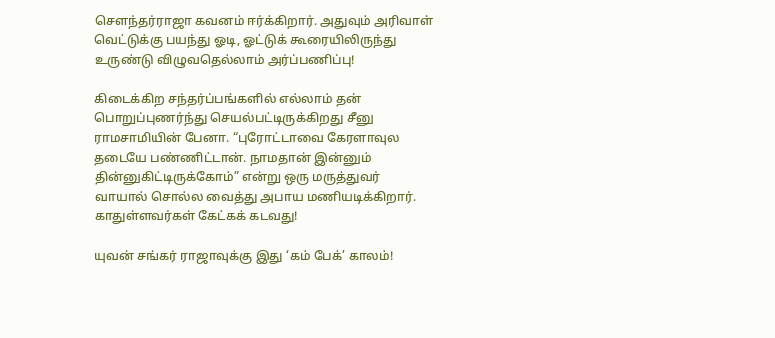சௌந்தர்ராஜா கவனம் ஈர்க்கிறார். அதுவும் அரிவாள் வெட்டுக்கு பயந்து ஓடி, ஓட்டுக் கூரையிலிருந்து உருண்டு விழுவதெல்லாம் அர்ப்பணிப்பு!

கிடைக்கிற சந்தர்ப்பங்களில் எல்லாம் தன் பொறுப்புணர்ந்து செயல்பட்டிருக்கிறது சீனு ராமசாமியின் பேனா. “புரோட்டாவை கேரளாவுல தடையே பண்ணிட்டான். நாமதான் இன்னும் தின்னுகிட்டிருக்கோம்” என்று ஒரு மருத்துவர் வாயால் சொல்ல வைத்து அபாய மணியடிக்கிறார். காதுள்ளவர்கள் கேட்கக் கடவது!

யுவன் சங்கர் ராஜாவுக்கு இது ‘கம் பேக்’ காலம்!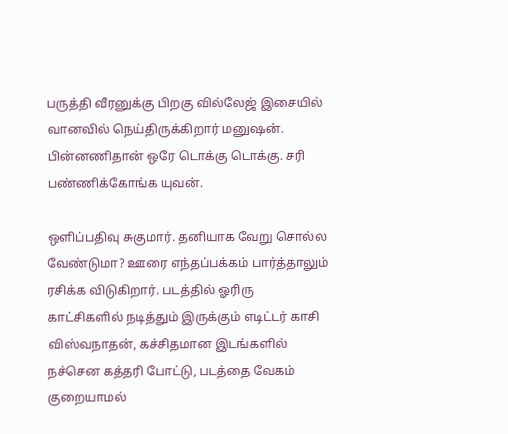பருத்தி வீரனுக்கு பிறகு வில்லேஜ் இசையில் வானவில் நெய்திருக்கிறார் மனுஷன். பின்னணிதான் ஒரே டொக்கு டொக்கு. சரி பண்ணிக்கோங்க யுவன்.

ஒளிப்பதிவு சுகுமார். தனியாக வேறு சொல்ல வேண்டுமா? ஊரை எந்தப்பக்கம் பார்த்தாலும் ரசிக்க விடுகிறார். படத்தில் ஓரிரு காட்சிகளில் நடித்தும் இருக்கும் எடிட்டர் காசி விஸ்வநாதன், கச்சிதமான இடங்களில் நச்சென கத்தரி போட்டு, படத்தை வேகம் குறையாமல்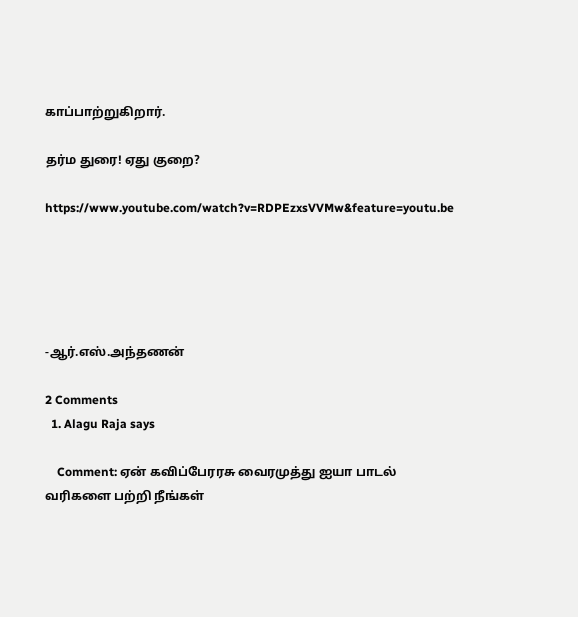காப்பாற்றுகிறார்.

தர்ம துரை! ஏது குறை?

https://www.youtube.com/watch?v=RDPEzxsVVMw&feature=youtu.be





-ஆர்.எஸ்.அந்தணன்

2 Comments
  1. Alagu Raja says

    Comment: ஏன் கவிப்பேரரசு வைரமுத்து ஐயா பாடல் வரிகளை பற்றி நீங்கள்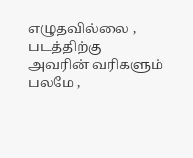எழுதவில்லை , படத்திற்கு அவரின் வரிகளும் பலமே ,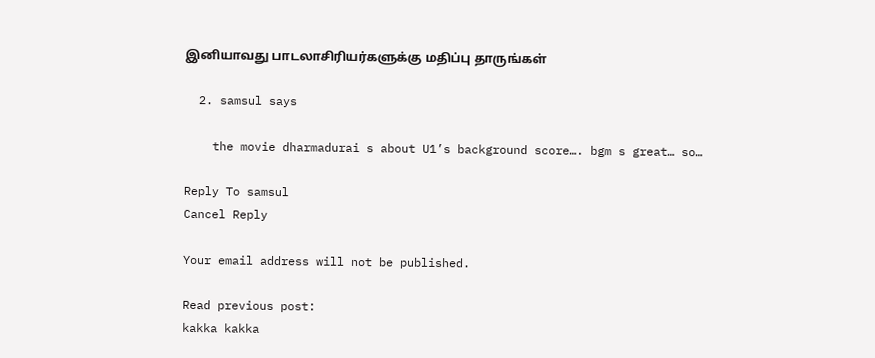இனியாவது பாடலாசிரியர்களுக்கு மதிப்பு தாருங்கள்

  2. samsul says

    the movie dharmadurai s about U1’s background score…. bgm s great… so…

Reply To samsul
Cancel Reply

Your email address will not be published.

Read previous post:
kakka kakka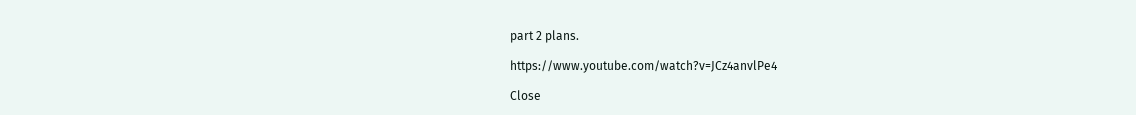part 2 plans.

https://www.youtube.com/watch?v=JCz4anvlPe4

Close